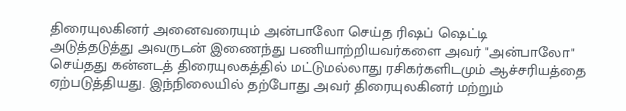திரையுலகினர் அனைவரையும் அன்பாலோ செய்த ரிஷப் ஷெட்டி
அடுத்தடுத்து அவருடன் இணைந்து பணியாற்றியவர்களை அவர் "அன்பாலோ" செய்தது கன்னடத் திரையுலகத்தில் மட்டுமல்லாது ரசிகர்களிடமும் ஆச்சரியத்தை ஏற்படுத்தியது. இந்நிலையில் தற்போது அவர் திரையுலகினர் மற்றும்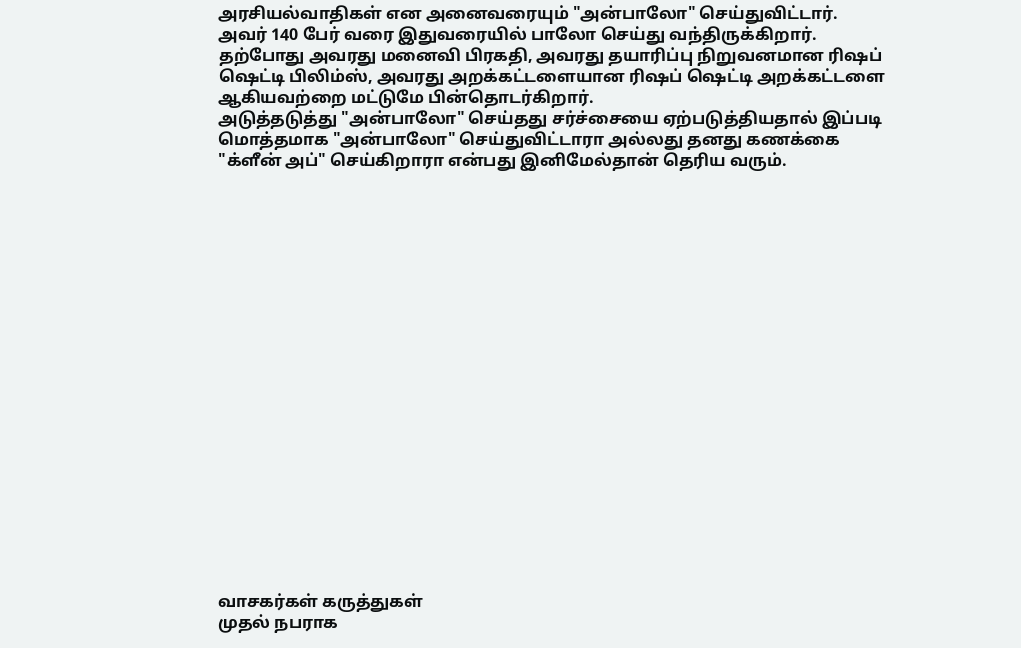அரசியல்வாதிகள் என அனைவரையும் "அன்பாலோ" செய்துவிட்டார். அவர் 140 பேர் வரை இதுவரையில் பாலோ செய்து வந்திருக்கிறார்.
தற்போது அவரது மனைவி பிரகதி, அவரது தயாரிப்பு நிறுவனமான ரிஷப் ஷெட்டி பிலிம்ஸ், அவரது அறக்கட்டளையான ரிஷப் ஷெட்டி அறக்கட்டளை ஆகியவற்றை மட்டுமே பின்தொடர்கிறார்.
அடுத்தடுத்து "அன்பாலோ" செய்தது சர்ச்சையை ஏற்படுத்தியதால் இப்படி மொத்தமாக "அன்பாலோ" செய்துவிட்டாரா அல்லது தனது கணக்கை "க்ளீன் அப்" செய்கிறாரா என்பது இனிமேல்தான் தெரிய வரும்.




















வாசகர்கள் கருத்துகள்
முதல் நபராக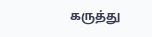கருத்து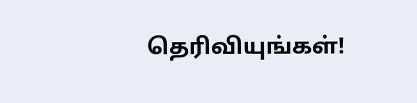தெரிவியுங்கள்!